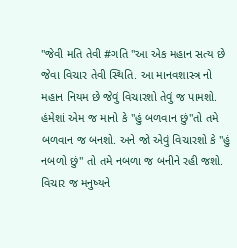"જેવી મતિ તેવી #ગતિ "આ એક મહાન સત્ય છે જેવા વિચાર તેવી સ્થિતિ. આ માનવશાસ્ત્ર નો મહાન નિયમ છે જેવું વિચારશો તેવું જ પામશો. હંમેશાં એમ જ માનો કે "હું બળવાન છું"તો તમે બળવાન જ બનશો. અને જો એવું વિચારશો કે "હું નબળો છું" તો તમે નબળા જ બનીને રહી જશો. વિચાર જ મનુષ્યને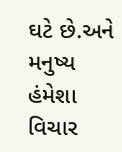ઘટે છે.અને મનુષ્ય હંમેશા વિચાર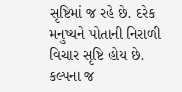સૃષ્ટિમાં જ રહે છે. દરેક મનુષ્યને પોતાની નિરાળી વિચાર સૃષ્ટિ હોય છે. કલ્પના જ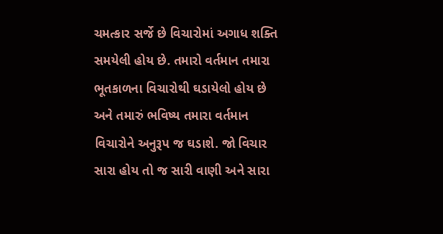ચમત્કાર સર્જે છે વિચારોમાં અગાધ શક્તિ સમયેલી હોય છે. તમારો વર્તમાન તમારા ભૂતકાળના વિચારોથી ઘડાયેલો હોય છે અને તમારું ભવિષ્ય તમારા વર્તમાન વિચારોને અનુરૂપ જ ઘડાશે. જો વિચાર સારા હોય તો જ સારી વાણી અને સારા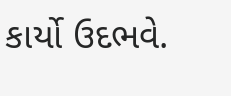કાર્યો ઉદભવે.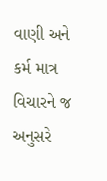વાણી અને કર્મ માત્ર વિચારને જ અનુસરે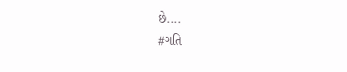છે....
#ગતિ